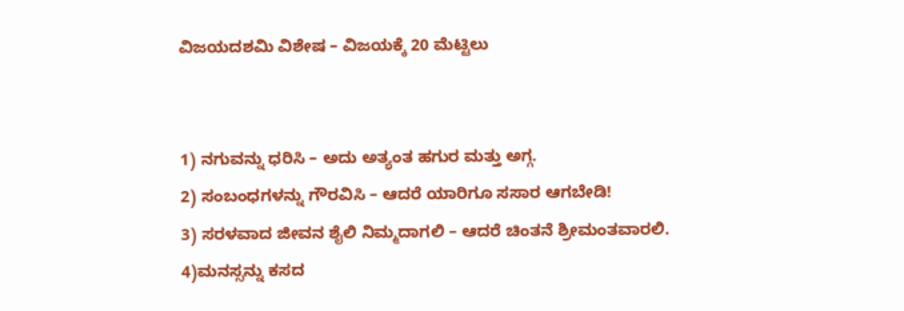ವಿಜಯದಶಮಿ ವಿಶೇಷ – ವಿಜಯಕ್ಕೆ 20 ಮೆಟ್ಟಿಲು


1) ನಗುವನ್ನು ಧರಿಸಿ – ಅದು ಅತ್ಯಂತ ಹಗುರ ಮತ್ತು ಅಗ್ಗ.
2) ಸಂಬಂಧಗಳನ್ನು ಗೌರವಿಸಿ – ಆದರೆ ಯಾರಿಗೂ ಸಸಾರ ಆಗಬೇಡಿ!
3) ಸರಳವಾದ ಜೀವನ ಶೈಲಿ ನಿಮ್ಮದಾಗಲಿ – ಆದರೆ ಚಿಂತನೆ ಶ್ರೀಮಂತವಾರಲಿ.
4)ಮನಸ್ಸನ್ನು ಕಸದ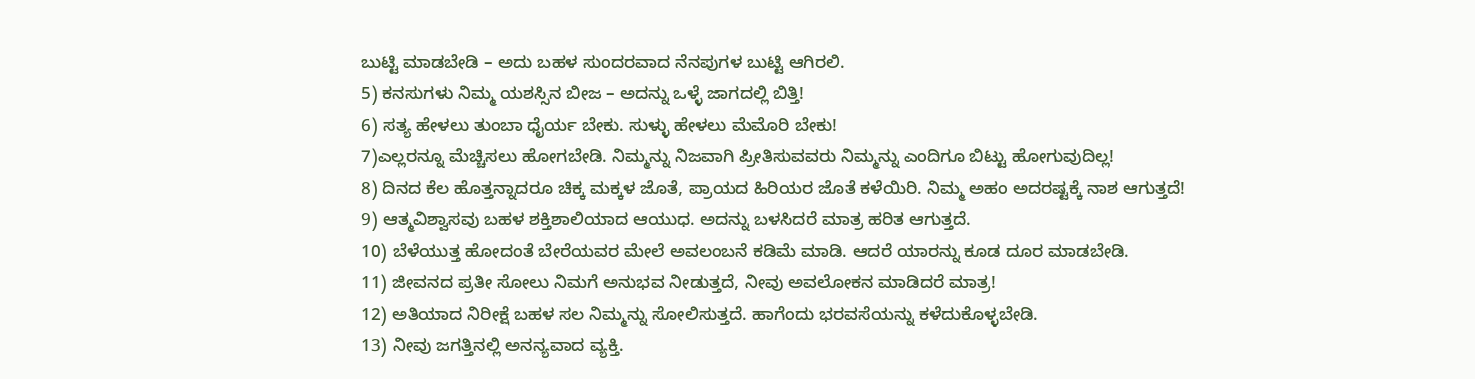ಬುಟ್ಟಿ ಮಾಡಬೇಡಿ – ಅದು ಬಹಳ ಸುಂದರವಾದ ನೆನಪುಗಳ ಬುಟ್ಟಿ ಆಗಿರಲಿ.
5) ಕನಸುಗಳು ನಿಮ್ಮ ಯಶಸ್ಸಿನ ಬೀಜ – ಅದನ್ನು ಒಳ್ಳೆ ಜಾಗದಲ್ಲಿ ಬಿತ್ತಿ!
6) ಸತ್ಯ ಹೇಳಲು ತುಂಬಾ ಧೈರ್ಯ ಬೇಕು. ಸುಳ್ಳು ಹೇಳಲು ಮೆಮೊರಿ ಬೇಕು!
7)ಎಲ್ಲರನ್ನೂ ಮೆಚ್ಚಿಸಲು ಹೋಗಬೇಡಿ. ನಿಮ್ಮನ್ನು ನಿಜವಾಗಿ ಪ್ರೀತಿಸುವವರು ನಿಮ್ಮನ್ನು ಎಂದಿಗೂ ಬಿಟ್ಟು ಹೋಗುವುದಿಲ್ಲ!
8) ದಿನದ ಕೆಲ ಹೊತ್ತನ್ನಾದರೂ ಚಿಕ್ಕ ಮಕ್ಕಳ ಜೊತೆ, ಪ್ರಾಯದ ಹಿರಿಯರ ಜೊತೆ ಕಳೆಯಿರಿ. ನಿಮ್ಮ ಅಹಂ ಅದರಷ್ಟಕ್ಕೆ ನಾಶ ಆಗುತ್ತದೆ!
9) ಆತ್ಮವಿಶ್ವಾಸವು ಬಹಳ ಶಕ್ತಿಶಾಲಿಯಾದ ಆಯುಧ. ಅದನ್ನು ಬಳಸಿದರೆ ಮಾತ್ರ ಹರಿತ ಆಗುತ್ತದೆ.
10) ಬೆಳೆಯುತ್ತ ಹೋದಂತೆ ಬೇರೆಯವರ ಮೇಲೆ ಅವಲಂಬನೆ ಕಡಿಮೆ ಮಾಡಿ. ಆದರೆ ಯಾರನ್ನು ಕೂಡ ದೂರ ಮಾಡಬೇಡಿ.
11) ಜೀವನದ ಪ್ರತೀ ಸೋಲು ನಿಮಗೆ ಅನುಭವ ನೀಡುತ್ತದೆ, ನೀವು ಅವಲೋಕನ ಮಾಡಿದರೆ ಮಾತ್ರ!
12) ಅತಿಯಾದ ನಿರೀಕ್ಷೆ ಬಹಳ ಸಲ ನಿಮ್ಮನ್ನು ಸೋಲಿಸುತ್ತದೆ. ಹಾಗೆಂದು ಭರವಸೆಯನ್ನು ಕಳೆದುಕೊಳ್ಳಬೇಡಿ.
13) ನೀವು ಜಗತ್ತಿನಲ್ಲಿ ಅನನ್ಯವಾದ ವ್ಯಕ್ತಿ.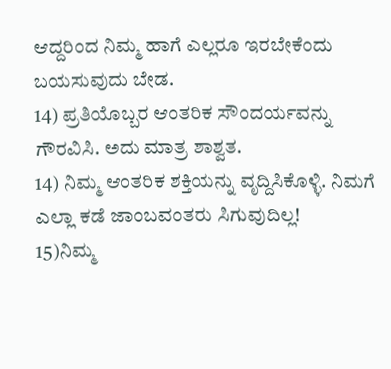ಆದ್ದರಿಂದ ನಿಮ್ಮ ಹಾಗೆ ಎಲ್ಲರೂ ಇರಬೇಕೆಂದು ಬಯಸುವುದು ಬೇಡ.
14) ಪ್ರತಿಯೊಬ್ಬರ ಆಂತರಿಕ ಸೌಂದರ್ಯವನ್ನು ಗೌರವಿಸಿ. ಅದು ಮಾತ್ರ ಶಾಶ್ವತ.
14) ನಿಮ್ಮ ಆಂತರಿಕ ಶಕ್ತಿಯನ್ನು ವೃದ್ದಿಸಿಕೊಳ್ಳಿ. ನಿಮಗೆ ಎಲ್ಲಾ ಕಡೆ ಜಾಂಬವಂತರು ಸಿಗುವುದಿಲ್ಲ!
15)ನಿಮ್ಮ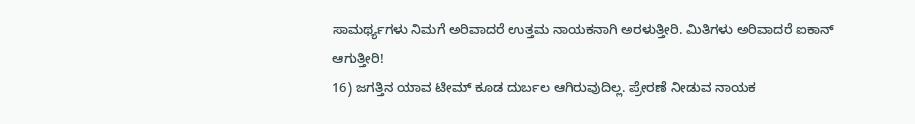ಸಾಮರ್ಥ್ಯಗಳು ನಿಮಗೆ ಅರಿವಾದರೆ ಉತ್ತಮ ನಾಯಕನಾಗಿ ಅರಳುತ್ತೀರಿ. ಮಿತಿಗಳು ಅರಿವಾದರೆ ಐಕಾನ್ ಆಗುತ್ತೀರಿ!
16) ಜಗತ್ತಿನ ಯಾವ ಟೀಮ್ ಕೂಡ ದುರ್ಬಲ ಆಗಿರುವುದಿಲ್ಲ. ಪ್ರೇರಣೆ ನೀಡುವ ನಾಯಕ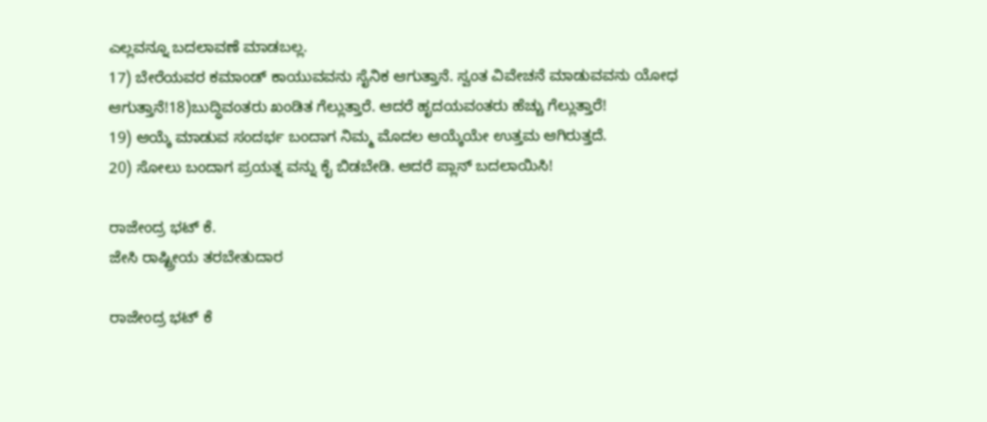ಎಲ್ಲವನ್ನೂ ಬದಲಾವಣೆ ಮಾಡಬಲ್ಲ.
17) ಬೇರೆಯವರ ಕಮಾಂಡ್ ಕಾಯುವವನು ಸೈನಿಕ ಆಗುತ್ತಾನೆ. ಸ್ವಂತ ವಿವೇಚನೆ ಮಾಡುವವನು ಯೋಧ ಆಗುತ್ತಾನೆ!18)ಬುದ್ಧಿವಂತರು ಖಂಡಿತ ಗೆಲ್ಲುತ್ತಾರೆ. ಆದರೆ ಹೃದಯವಂತರು ಹೆಚ್ಚು ಗೆಲ್ಲುತ್ತಾರೆ!
19) ಆಯ್ಕೆ ಮಾಡುವ ಸಂದರ್ಭ ಬಂದಾಗ ನಿಮ್ಮ ಮೊದಲ ಆಯ್ಕೆಯೇ ಉತ್ತಮ ಆಗಿರುತ್ತದೆ.
20) ಸೋಲು ಬಂದಾಗ ಪ್ರಯತ್ನ ವನ್ನು ಕೈ ಬಿಡಬೇಡಿ. ಆದರೆ ಪ್ಲಾನ್ ಬದಲಾಯಿಸಿ!

ರಾಜೇಂದ್ರ ಭಟ್‌ ಕೆ.
ಜೇಸಿ ರಾಷ್ಟ್ರೀಯ ತರಬೇತುದಾರ

ರಾಜೇಂದ್ರ ಭಟ್‌ ಕೆ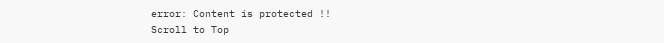error: Content is protected !!
Scroll to Top